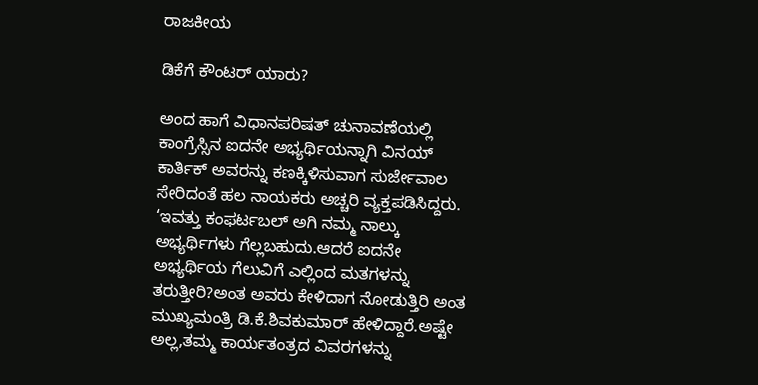ರಾಜಕೀಯ

ಡಿಕೆಗೆ ಕೌಂಟರ್ ಯಾರು?

ಅಂದ ಹಾಗೆ ವಿಧಾನಪರಿಷತ್ ಚುನಾವಣೆಯಲ್ಲಿ ಕಾಂಗ್ರೆಸ್ಸಿನ ಐದನೇ ಅಭ್ಯರ್ಥಿಯನ್ನಾಗಿ ವಿನಯ್ ಕಾರ್ತಿಕ್ ಅವರನ್ನು ಕಣಕ್ಕಿಳಿಸುವಾಗ ಸುರ್ಜೇವಾಲ ಸೇರಿದಂತೆ ಹಲ ನಾಯಕರು ಅಚ್ಚರಿ ವ್ಯಕ್ತಪಡಿಸಿದ್ದರು. ‘ಇವತ್ತು ಕಂಫರ್ಟಬಲ್ ಅಗಿ ನಮ್ಮ ನಾಲ್ಕು ಅಭ್ಯರ್ಥಿಗಳು ಗೆಲ್ಲಬಹುದು.ಆದರೆ ಐದನೇ ಅಭ್ಯರ್ಥಿಯ ಗೆಲುವಿಗೆ ಎಲ್ಲಿಂದ ಮತಗಳನ್ನು ತರುತ್ತೀರಿ?ಅಂತ ಅವರು ಕೇಳಿದಾಗ ನೋಡುತ್ತಿರಿ ಅಂತ ಮುಖ್ಯಮಂತ್ರಿ ಡಿ.ಕೆ.ಶಿವಕುಮಾರ್ ಹೇಳಿದ್ದಾರೆ.ಅಷ್ಟೇ ಅಲ್ಲ,ತಮ್ಮ ಕಾರ್ಯತಂತ್ರದ ವಿವರಗಳನ್ನು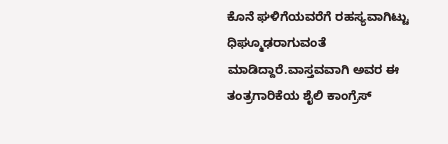ಕೊನೆ ಘಳಿಗೆಯವರೆಗೆ ರಹಸ್ಯವಾಗಿಟ್ಟು ಧಿಘ್ಮೂಢರಾಗುವಂತೆ ಮಾಡಿದ್ದಾರೆ.ವಾಸ್ತವವಾಗಿ ಅವರ ಈ ತಂತ್ರಗಾರಿಕೆಯ ಶೈಲಿ ಕಾಂಗ್ರೆಸ್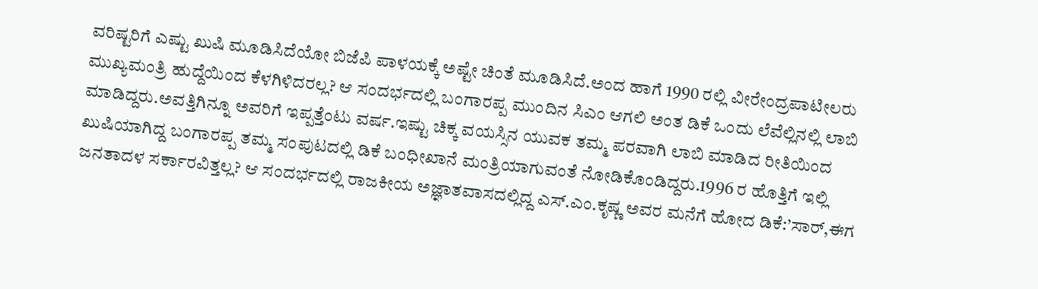ವರಿಷ್ಟರಿಗೆ ಎಷ್ಟು ಖುಷಿ ಮೂಡಿಸಿದೆಯೋ ಬಿಜೆಪಿ ಪಾಳಯಕ್ಕೆ ಅಷ್ಟೇ ಚಿಂತೆ ಮೂಡಿಸಿದೆ.ಅಂದ ಹಾಗೆ 1990 ರಲ್ಲಿ ವೀರೇಂದ್ರಪಾಟೀಲರು ಮುಖ್ಯಮಂತ್ರಿ ಹುದ್ದೆಯಿಂದ ಕೆಳಗಿಳಿದರಲ್ಲ? ಆ ಸಂದರ್ಭದಲ್ಲಿ ಬಂಗಾರಪ್ಪ ಮುಂದಿನ ಸಿಎಂ ಆಗಲಿ ಅಂತ ಡಿಕೆ ಒಂದು ಲೆವೆಲ್ಲಿನಲ್ಲಿ ಲಾಬಿ ಮಾಡಿದ್ದರು.ಅವತ್ತಿಗಿನ್ನೂ ಅವರಿಗೆ ಇಪ್ಪತ್ತೆಂಟು ವರ್ಷ.ಇಷ್ಟು ಚಿಕ್ಕ ವಯಸ್ಸಿನ ಯುವಕ ತಮ್ಮ ಪರವಾಗಿ ಲಾಬಿ ಮಾಡಿದ ರೀತಿಯಿಂದ ಖುಷಿಯಾಗಿದ್ದ ಬಂಗಾರಪ್ಪ ತಮ್ಮ ಸಂಪುಟದಲ್ಲಿ ಡಿಕೆ ಬಂಧೀಖಾನೆ ಮಂತ್ರಿಯಾಗುವಂತೆ ನೋಡಿಕೊಂಡಿದ್ದರು.1996 ರ ಹೊತ್ತಿಗೆ ಇಲ್ಲಿ ಜನತಾದಳ ಸರ್ಕಾರವಿತ್ತಲ್ಲ? ಆ ಸಂದರ್ಭದಲ್ಲಿ ರಾಜಕೀಯ ಅಜ್ಞಾತವಾಸದಲ್ಲಿದ್ದ ಎಸ್.ಎಂ.ಕೃಷ್ಣ ಅವರ ಮನೆಗೆ ಹೋದ ಡಿಕೆ:’ಸಾರ್,ಈಗ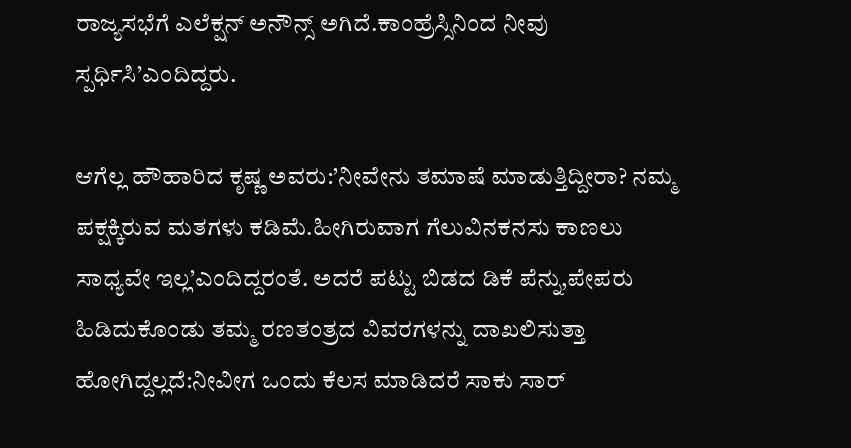ರಾಜ್ಯಸಭೆಗೆ ಎಲೆಕ್ಷನ್ ಅನೌನ್ಸ್ ಅಗಿದೆ.ಕಾಂಹ್ರೆಸ್ಸಿನಿಂದ ನೀವು ಸ್ಪರ್ಧಿಸಿ’ಎಂದಿದ್ದರು.

ಆಗೆಲ್ಲ ಹೌಹಾರಿದ ಕೃಷ್ಣ ಅವರು:’ನೀವೇನು ತಮಾಷೆ ಮಾಡುತ್ತಿದ್ದೀರಾ? ನಮ್ಮ ಪಕ್ಷಕ್ಕಿರುವ ಮತಗಳು ಕಡಿಮೆ.ಹೀಗಿರುವಾಗ ಗೆಲುವಿನ‌ಕನಸು ಕಾಣಲು ಸಾಧ್ಯವೇ ಇಲ್ಲ’ಎಂದಿದ್ದರಂತೆ. ಅದರೆ ಪಟ್ಟು ಬಿಡದ ಡಿಕೆ ಪೆನ್ನು,ಪೇಪರು ಹಿಡಿದುಕೊಂಡು ತಮ್ಮ ರಣತಂತ್ರದ ವಿವರಗಳನ್ನು ದಾಖಲಿಸುತ್ತಾ ಹೋಗಿದ್ದಲ್ಲದೆ:ನೀವೀಗ ಒಂದು ಕೆಲಸ ಮಾಡಿದರೆ ಸಾಕು ಸಾರ್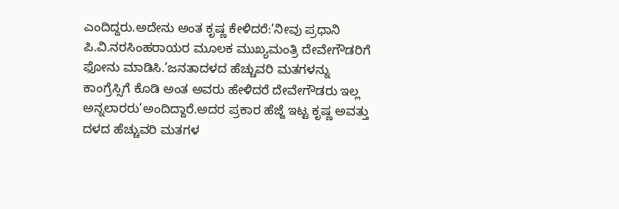ಎಂದಿದ್ದರು.ಅದೇನು ಅಂತ ಕೃಷ್ಣ ಕೇಳಿದರೆ:’ನೀವು ಪ್ರಧಾನಿ ಪಿ.ವಿ.ನರಸಿಂಹರಾಯರ ಮೂಲಕ ಮುಖ್ಯಮಂತ್ರಿ ದೇವೇಗೌಡರಿಗೆ ಫೋನು ಮಾಡಿಸಿ.’ಜನತಾದಳದ ಹೆಚ್ಚುವರಿ ಮತಗಳನ್ನು ಕಾಂಗ್ರೆಸ್ಸಿಗೆ ಕೊಡಿ ಅಂತ ಅವರು ಹೇಳಿದರೆ ದೇವೇಗೌಡರು ಇಲ್ಲ ಅನ್ನಲಾರರು’ಅಂದಿದ್ದಾರೆ.ಅದರ ಪ್ರಕಾರ ಹೆಜ್ಜೆ ಇಟ್ಟ ಕೃಷ್ಣ ಅವತ್ತು ದಳದ ಹೆಚ್ಚುವರಿ ಮತಗಳ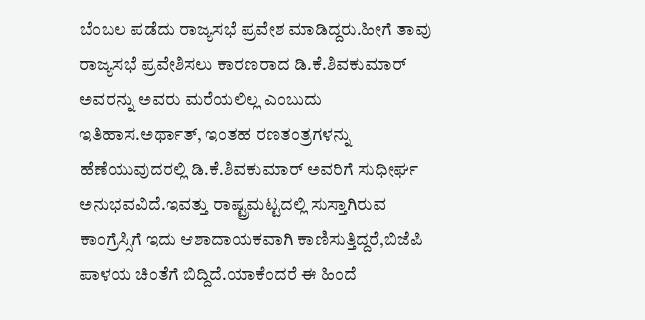ಬೆಂಬಲ ಪಡೆದು ರಾಜ್ಯಸಭೆ ಪ್ರವೇಶ ಮಾಡಿದ್ದರು.ಹೀಗೆ ತಾವು ರಾಜ್ಯಸಭೆ ಪ್ರವೇಶಿಸಲು ಕಾರಣರಾದ ಡಿ.ಕೆ.ಶಿವಕುಮಾರ್ ಅವರನ್ನು ಅವರು ಮರೆಯಲಿಲ್ಲ ಎಂಬುದು ಇತಿಹಾಸ.ಅರ್ಥಾತ್, ಇಂತಹ ರಣತಂತ್ರಗಳನ್ನು ಹೆಣೆಯುವುದರಲ್ಲಿ ಡಿ.ಕೆ.ಶಿವಕುಮಾರ್ ಅವರಿಗೆ ಸುಧೀರ್ಘ ಅನುಭವವಿದೆ.ಇವತ್ತು ರಾಷ್ಟ್ರಮಟ್ಟದಲ್ಲಿ ಸುಸ್ತಾಗಿರುವ ಕಾಂಗ್ರೆಸ್ಸಿಗೆ ಇದು ಆಶಾದಾಯಕವಾಗಿ ಕಾಣಿಸುತ್ತಿದ್ದರೆ,ಬಿಜೆಪಿ ಪಾಳಯ ಚಿಂತೆಗೆ ಬಿದ್ದಿದೆ.ಯಾಕೆಂದರೆ ಈ ಹಿಂದೆ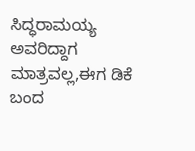ಸಿದ್ಧರಾಮಯ್ಯ ಅವರಿದ್ದಾಗ ಮಾತ್ರವಲ್ಲ,ಈಗ ಡಿಕೆ ಬಂದ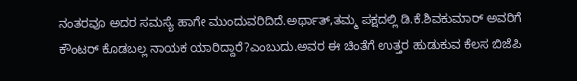ನಂತರವೂ ಅದರ ಸಮಸ್ಯೆ ಹಾಗೇ ಮುಂದುವರಿದಿದೆ.ಅರ್ಥಾತ್,ತಮ್ಮ ಪಕ್ಷದಲ್ಲಿ ಡಿ.ಕೆ.ಶಿವಕುಮಾರ್ ಅವರಿಗೆ ಕೌಂಟರ್ ಕೊಡಬಲ್ಲ ನಾಯಕ ಯಾರಿದ್ದಾರೆ?ಎಂಬುದು.ಅವರ ಈ ಚಿಂತೆಗೆ ಉತ್ತರ ಹುಡುಕುವ ಕೆಲಸ ಬಿಜೆಪಿ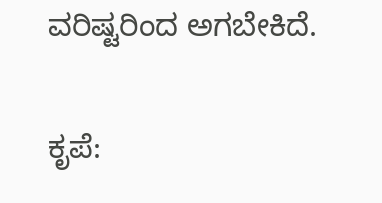ವರಿಷ್ಟರಿಂದ ಅಗಬೇಕಿದೆ.

ಕೃಪೆ: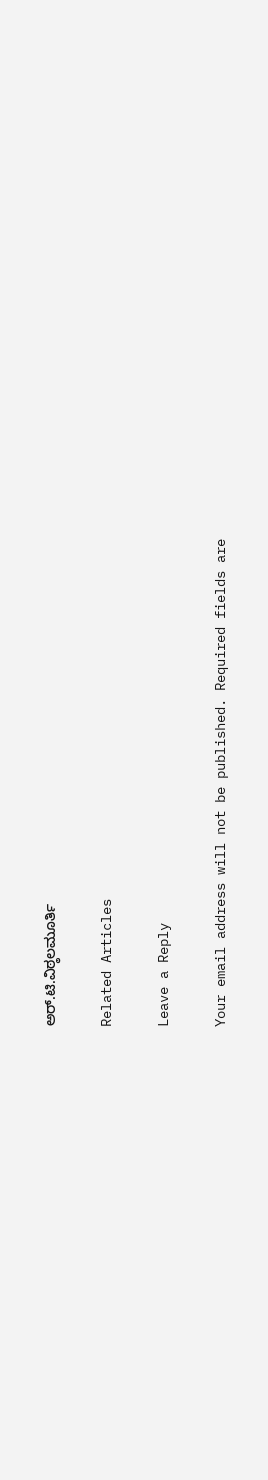ಅರ್.ಟಿ.ವಿಠ್ಠಲಮೂರ್ತಿ

Related Articles

Leave a Reply

Your email address will not be published. Required fields are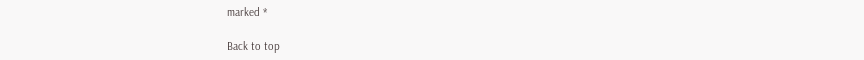marked *

Back to top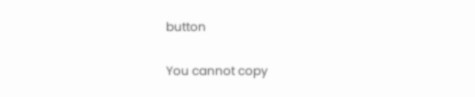button

You cannot copy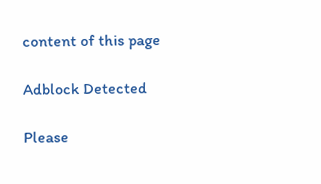content of this page

Adblock Detected

Please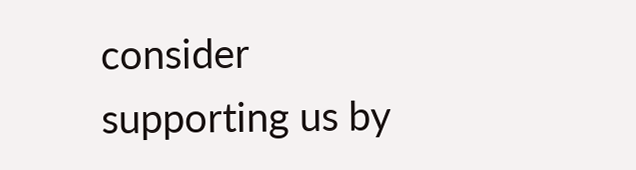consider supporting us by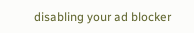disabling your ad blocker